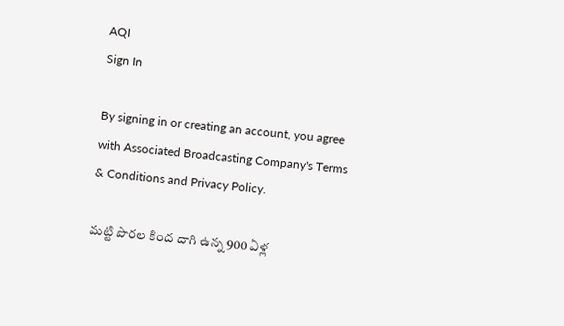AQI
Sign In

By signing in or creating an account, you agree with Associated Broadcasting Company's Terms & Conditions and Privacy Policy.

మట్టి పొరల కింద దాగి ఉన్న 900 ఏళ్ల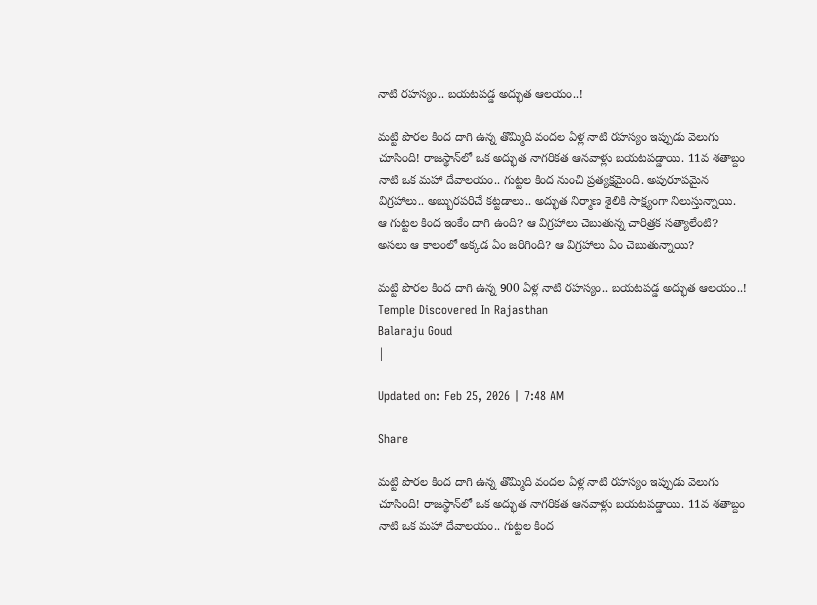నాటి రహస్యం.. బయటపడ్డ అద్భుత ఆలయం..!

మట్టి పొరల కింద దాగి ఉన్న తొమ్మిది వందల ఏళ్ల నాటి రహస్యం ఇప్పుడు వెలుగు చూసింది! రాజస్థాన్‌లో ఒక అద్భుత నాగరికత ఆనవాళ్లు బయటపడ్డాయి. 11వ శతాబ్దం నాటి ఒక మహా దేవాలయం.. గుట్టల కింద నుంచి ప్రత్యక్షమైంది. అపురూపమైన విగ్రహాలు.. అబ్బురపరిచే కట్టడాలు.. అద్భుత నిర్మాణ శైలికి సాక్ష్యంగా నిలుస్తున్నాయి. ఆ గుట్టల కింద ఇంకేం దాగి ఉంది? ఆ విగ్రహాలు చెబుతున్న చారిత్రక సత్యాలేంటి? అసలు ఆ కాలంలో అక్కడ ఏం జరిగింది? ఆ విగ్రహాలు ఏం చెబుతున్నాయి?

మట్టి పొరల కింద దాగి ఉన్న 900 ఏళ్ల నాటి రహస్యం.. బయటపడ్డ అద్భుత ఆలయం..!
Temple Discovered In Rajasthan
Balaraju Goud
|

Updated on: Feb 25, 2026 | 7:48 AM

Share

మట్టి పొరల కింద దాగి ఉన్న తొమ్మిది వందల ఏళ్ల నాటి రహస్యం ఇప్పుడు వెలుగు చూసింది! రాజస్థాన్‌లో ఒక అద్భుత నాగరికత ఆనవాళ్లు బయటపడ్డాయి. 11వ శతాబ్దం నాటి ఒక మహా దేవాలయం.. గుట్టల కింద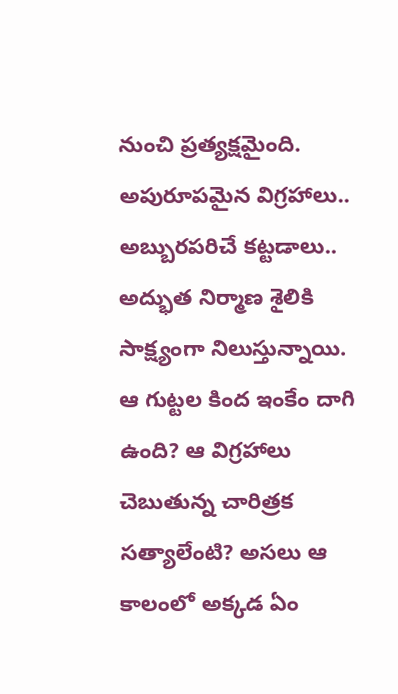నుంచి ప్రత్యక్షమైంది. అపురూపమైన విగ్రహాలు.. అబ్బురపరిచే కట్టడాలు.. అద్భుత నిర్మాణ శైలికి సాక్ష్యంగా నిలుస్తున్నాయి. ఆ గుట్టల కింద ఇంకేం దాగి ఉంది? ఆ విగ్రహాలు చెబుతున్న చారిత్రక సత్యాలేంటి? అసలు ఆ కాలంలో అక్కడ ఏం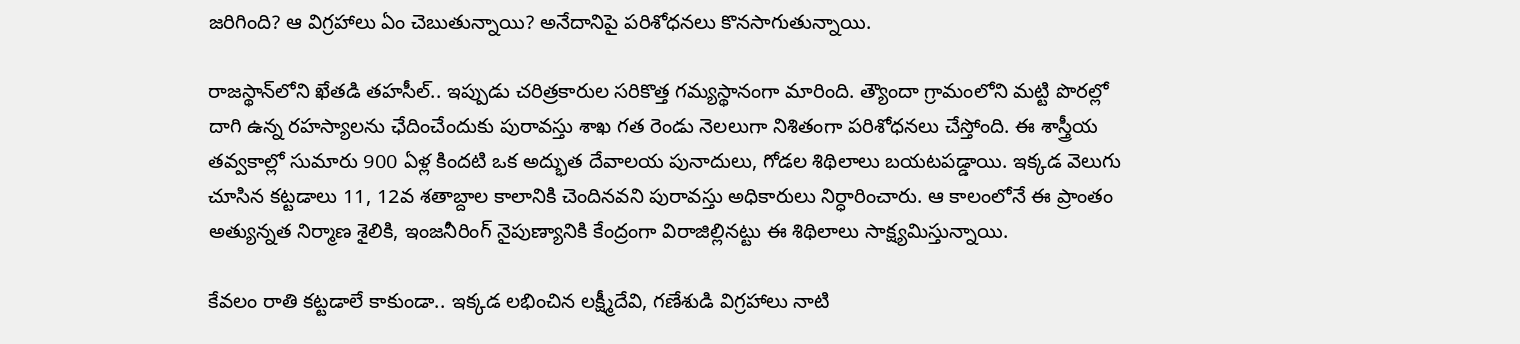జరిగింది? ఆ విగ్రహాలు ఏం చెబుతున్నాయి? అనేదానిపై పరిశోధనలు కొనసాగుతున్నాయి.

రాజస్థాన్‌లోని ఖేతడి తహసీల్‌.. ఇప్పుడు చరిత్రకారుల సరికొత్త గమ్యస్థానంగా మారింది. త్యౌందా గ్రామంలోని మట్టి పొరల్లో దాగి ఉన్న రహస్యాలను ఛేదించేందుకు పురావస్తు శాఖ గత రెండు నెలలుగా నిశితంగా పరిశోధనలు చేస్తోంది. ఈ శాస్త్రీయ తవ్వకాల్లో సుమారు 900 ఏళ్ల కిందటి ఒక అద్భుత దేవాలయ పునాదులు, గోడల శిథిలాలు బయటపడ్డాయి. ఇక్కడ వెలుగు చూసిన కట్టడాలు 11, 12వ శతాబ్దాల కాలానికి చెందినవని పురావస్తు అధికారులు నిర్ధారించారు. ఆ కాలంలోనే ఈ ప్రాంతం అత్యున్నత నిర్మాణ శైలికి, ఇంజనీరింగ్ నైపుణ్యానికి కేంద్రంగా విరాజిల్లినట్టు ఈ శిథిలాలు సాక్ష్యమిస్తున్నాయి.

కేవలం రాతి కట్టడాలే కాకుండా.. ఇక్కడ లభించిన లక్ష్మీదేవి, గణేశుడి విగ్రహాలు నాటి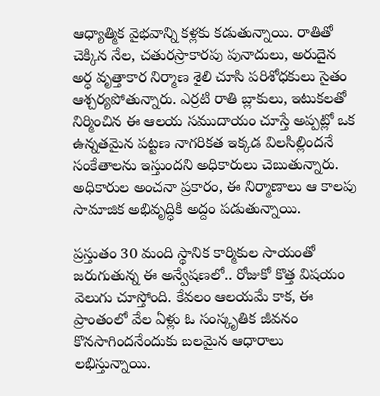ఆధ్యాత్మిక వైభవాన్ని కళ్లకు కడుతున్నాయి. రాతితో చెక్కిన నేల, చతురస్రాకారపు పునాదులు, అరుదైన అర్ధ వృత్తాకార నిర్మాణ శైలి చూసి పరిశోధకులు సైతం ఆశ్చర్యపోతున్నారు. ఎర్రటి రాతి బ్లాకులు, ఇటుకలతో నిర్మించిన ఈ ఆలయ సముదాయం చూస్తే అప్పట్లో ఒక ఉన్నతమైన పట్టణ నాగరికత ఇక్కడ విలసిల్లిందనే సంకేతాలను ఇస్తుందని అధికారులు చెబుతున్నారు. అధికారుల అంచనా ప్రకారం, ఈ నిర్మాణాలు ఆ కాలపు సామాజిక అభివృద్ధికి అద్దం పడుతున్నాయి.

ప్రస్తుతం 30 మంది స్థానిక కార్మికుల సాయంతో జరుగుతున్న ఈ అన్వేషణలో.. రోజుకో కొత్త విషయం వెలుగు చూస్తోంది. కేవలం ఆలయమే కాక, ఈ ప్రాంతంలో వేల ఏళ్లు ఓ సంస్కృతిక జీవనం కొనసాగిందనేందుకు బలమైన ఆధారాలు లభిస్తున్నాయి.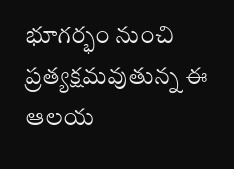భూగర్భం నుంచి ప్రత్యక్షమవుతున్న ఈ ఆలయ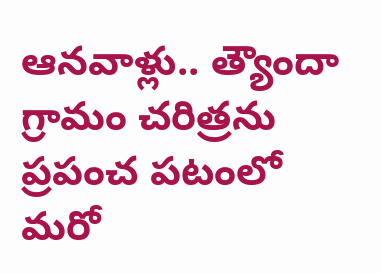ఆనవాళ్లు.. త్యౌందా గ్రామం చరిత్రను ప్రపంచ పటంలో మరో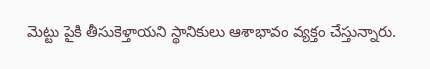మెట్టు పైకి తీసుకెళ్తాయని స్థానికులు ఆశాభావం వ్యక్తం చేస్తున్నారు.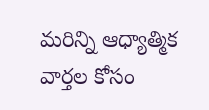మరిన్ని ఆధ్యాత్మిక వార్తల కోసం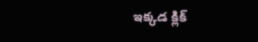ఇక్కడ క్లిక్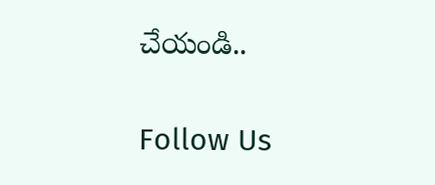చేయండి..

Follow Us